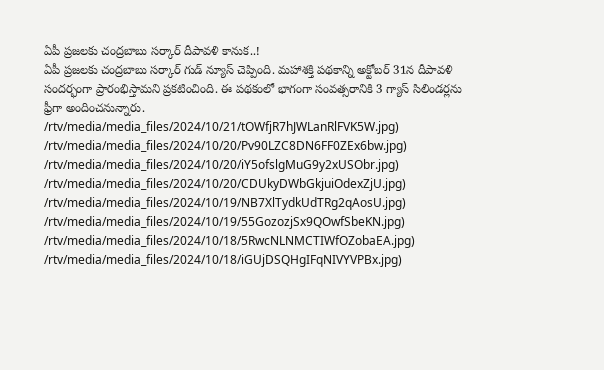ఏపీ ప్రజలకు చంద్రబాబు సర్కార్ దీపావళి కానుక..!
ఏపీ ప్రజలకు చంద్రబాబు సర్కార్ గుడ్ న్యూస్ చెప్పింది. మహాశక్తి పథకాన్ని అక్టోబర్ 31న దీపావళి సందర్భంగా ప్రారంభిస్తామని ప్రకటించింది. ఈ పథకంలో భాగంగా సంవత్సరానికి 3 గ్యాస్ సిలిండర్లను ఫ్రీగా అందించనున్నారు.
/rtv/media/media_files/2024/10/21/tOWfjR7hJWLanRlFVK5W.jpg)
/rtv/media/media_files/2024/10/20/Pv90LZC8DN6FF0ZEx6bw.jpg)
/rtv/media/media_files/2024/10/20/iY5ofslgMuG9y2xUSObr.jpg)
/rtv/media/media_files/2024/10/20/CDUkyDWbGkjuiOdexZjU.jpg)
/rtv/media/media_files/2024/10/19/NB7XlTydkUdTRg2qAosU.jpg)
/rtv/media/media_files/2024/10/19/55GozozjSx9QOwfSbeKN.jpg)
/rtv/media/media_files/2024/10/18/5RwcNLNMCTIWfOZobaEA.jpg)
/rtv/media/media_files/2024/10/18/iGUjDSQHgIFqNIVYVPBx.jpg)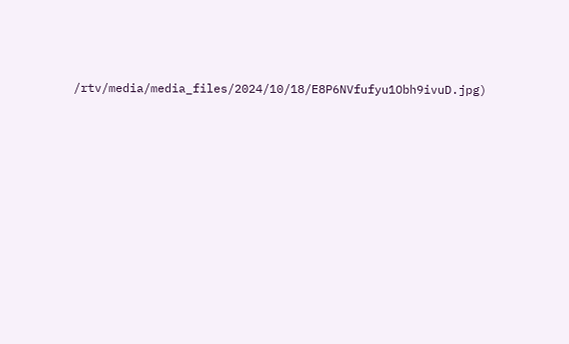/rtv/media/media_files/2024/10/18/E8P6NVfufyu1Obh9ivuD.jpg)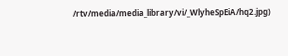/rtv/media/media_library/vi/_WlyheSpEiA/hq2.jpg)